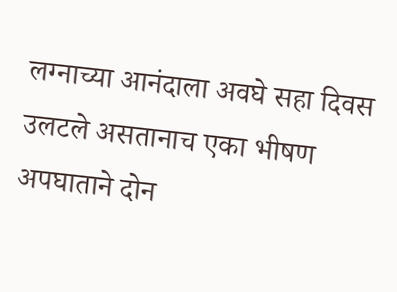लग्नाच्या आनंदाला अवघे सहा दिवस उलटले असतानाच एका भीषण अपघाताने दोन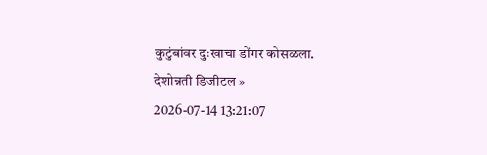कुटुंबांवर दुःखाचा डोंगर कोसळला.
देशोन्नती डिजीटल »
2026-07-14 13:21:07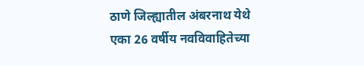ठाणे जिल्ह्यातील अंबरनाथ येथे एका 26 वर्षीय नवविवाहितेच्या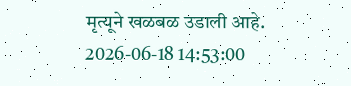मृत्यूने खळबळ उडाली आहे.
2026-06-18 14:53:00